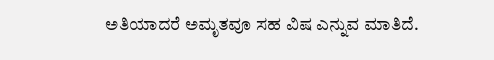ಅತಿಯಾದರೆ ಅಮೃತವೂ ಸಹ ವಿಷ ಎನ್ನುವ ಮಾತಿದೆ.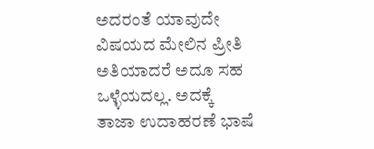ಅದರಂತೆ ಯಾವುದೇ ವಿಷಯದ ಮೇಲಿನ ಪ್ರೀತಿ ಅತಿಯಾದರೆ ಅದೂ ಸಹ ಒಳ್ಳೆಯದಲ್ಲ. ಅದಕ್ಕೆ ತಾಜಾ ಉದಾಹರಣೆ ಭಾಷೆ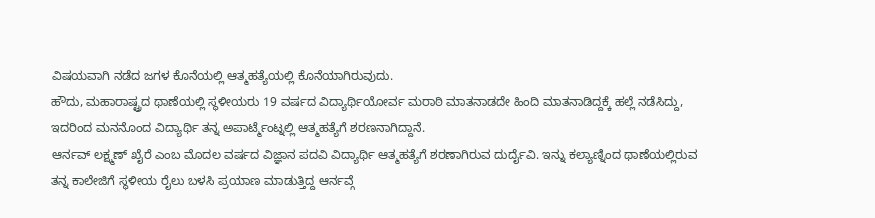ವಿಷಯವಾಗಿ ನಡೆದ ಜಗಳ ಕೊನೆಯಲ್ಲಿ ಆತ್ಮಹತ್ಯೆಯಲ್ಲಿ ಕೊನೆಯಾಗಿರುವುದು.
ಹೌದು, ಮಹಾರಾಷ್ಟ್ರದ ಥಾಣೆಯಲ್ಲಿ ಸ್ಥಳೀಯರು 19 ವರ್ಷದ ವಿದ್ಯಾರ್ಥಿಯೋರ್ವ ಮರಾಠಿ ಮಾತನಾಡದೇ ಹಿಂದಿ ಮಾತನಾಡಿದ್ದಕ್ಕೆ ಹಲ್ಲೆ ನಡೆಸಿದ್ದು, ಇದರಿಂದ ಮನನೊಂದ ವಿದ್ಯಾರ್ಥಿ ತನ್ನ ಅಪಾರ್ಟ್ಮೆಂಟ್ನಲ್ಲಿ ಆತ್ಮಹತ್ಯೆಗೆ ಶರಣನಾಗಿದ್ದಾನೆ.
ಆರ್ನವ್ ಲಕ್ಷ್ಮಣ್ ಖೈರೆ ಎಂಬ ಮೊದಲ ವರ್ಷದ ವಿಜ್ಞಾನ ಪದವಿ ವಿದ್ಯಾರ್ಥಿ ಆತ್ಮಹತ್ಯೆಗೆ ಶರಣಾಗಿರುವ ದುರ್ದೈವಿ. ಇನ್ನು ಕಲ್ಯಾಣ್ನಿಂದ ಥಾಣೆಯಲ್ಲಿರುವ ತನ್ನ ಕಾಲೇಜಿಗೆ ಸ್ಥಳೀಯ ರೈಲು ಬಳಸಿ ಪ್ರಯಾಣ ಮಾಡುತ್ತಿದ್ದ ಆರ್ನವ್ಗೆ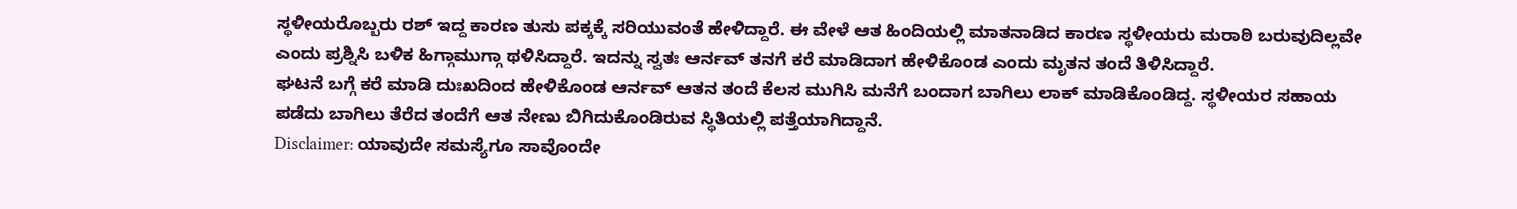ಸ್ಥಳೀಯರೊಬ್ಬರು ರಶ್ ಇದ್ದ ಕಾರಣ ತುಸು ಪಕ್ಕಕ್ಕೆ ಸರಿಯುವಂತೆ ಹೇಳಿದ್ದಾರೆ. ಈ ವೇಳೆ ಆತ ಹಿಂದಿಯಲ್ಲಿ ಮಾತನಾಡಿದ ಕಾರಣ ಸ್ಥಳೀಯರು ಮರಾಠಿ ಬರುವುದಿಲ್ಲವೇ ಎಂದು ಪ್ರಶ್ನಿಸಿ ಬಳಿಕ ಹಿಗ್ಗಾಮುಗ್ಗಾ ಥಳಿಸಿದ್ದಾರೆ. ಇದನ್ನು ಸ್ವತಃ ಆರ್ನವ್ ತನಗೆ ಕರೆ ಮಾಡಿದಾಗ ಹೇಳಿಕೊಂಡ ಎಂದು ಮೃತನ ತಂದೆ ತಿಳಿಸಿದ್ದಾರೆ.
ಘಟನೆ ಬಗ್ಗೆ ಕರೆ ಮಾಡಿ ದುಃಖದಿಂದ ಹೇಳಿಕೊಂಡ ಆರ್ನವ್ ಆತನ ತಂದೆ ಕೆಲಸ ಮುಗಿಸಿ ಮನೆಗೆ ಬಂದಾಗ ಬಾಗಿಲು ಲಾಕ್ ಮಾಡಿಕೊಂಡಿದ್ದ. ಸ್ಥಳೀಯರ ಸಹಾಯ ಪಡೆದು ಬಾಗಿಲು ತೆರೆದ ತಂದೆಗೆ ಆತ ನೇಣು ಬಿಗಿದುಕೊಂಡಿರುವ ಸ್ಥಿತಿಯಲ್ಲಿ ಪತ್ತೆಯಾಗಿದ್ದಾನೆ.
Disclaimer: ಯಾವುದೇ ಸಮಸ್ಯೆಗೂ ಸಾವೊಂದೇ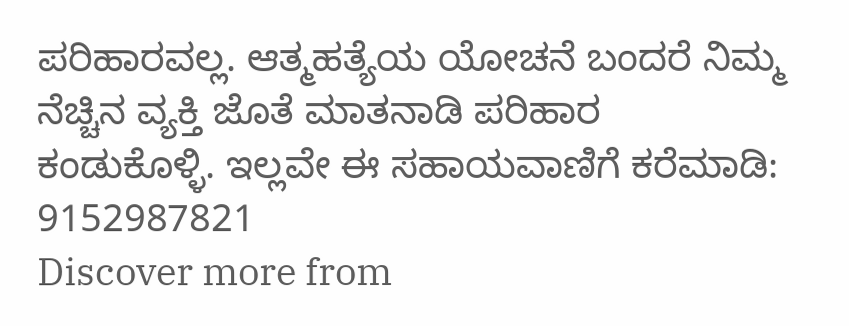ಪರಿಹಾರವಲ್ಲ. ಆತ್ಮಹತ್ಯೆಯ ಯೋಚನೆ ಬಂದರೆ ನಿಮ್ಮ ನೆಚ್ಚಿನ ವ್ಯಕ್ತಿ ಜೊತೆ ಮಾತನಾಡಿ ಪರಿಹಾರ ಕಂಡುಕೊಳ್ಳಿ. ಇಲ್ಲವೇ ಈ ಸಹಾಯವಾಣಿಗೆ ಕರೆಮಾಡಿ: 9152987821
Discover more from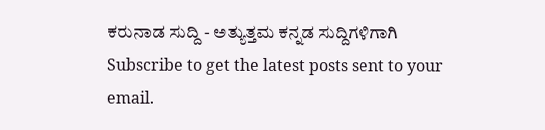ಕರುನಾಡ ಸುದ್ದಿ - ಅತ್ಯುತ್ತಮ ಕನ್ನಡ ಸುದ್ದಿಗಳಿಗಾಗಿ
Subscribe to get the latest posts sent to your email.